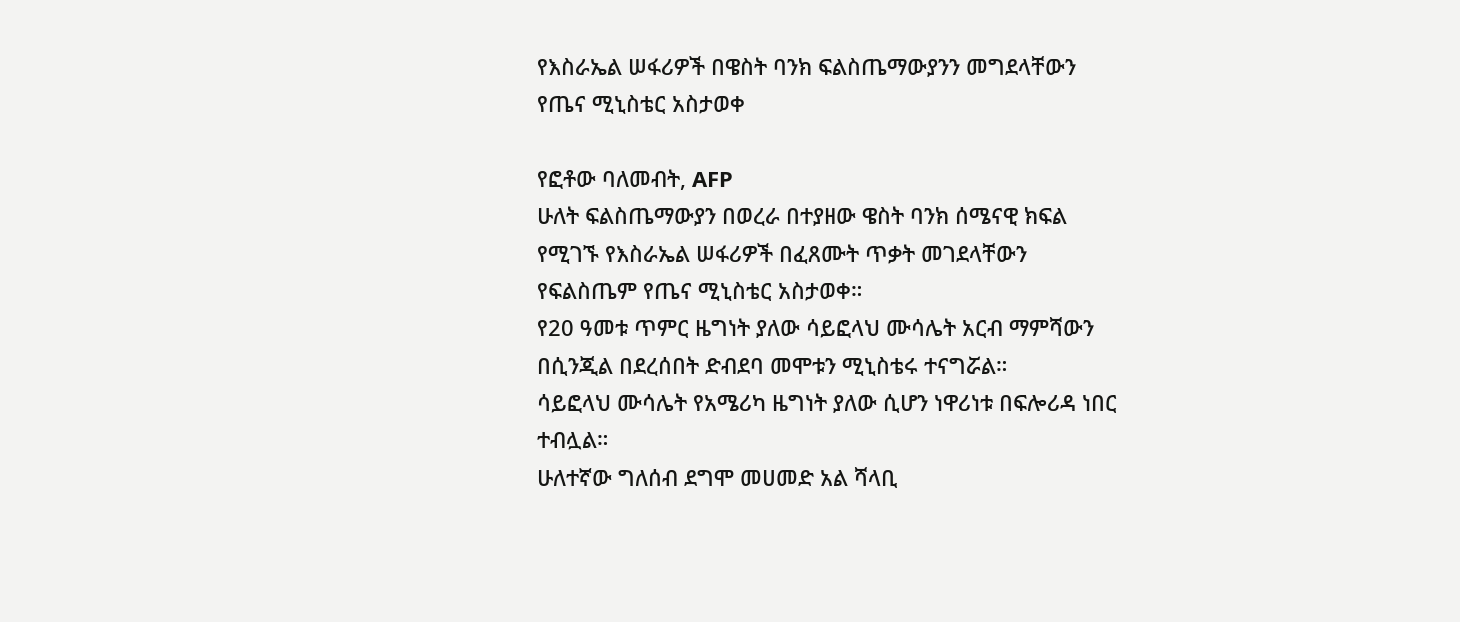የእስራኤል ሠፋሪዎች በዌስት ባንክ ፍልስጤማውያንን መግደላቸውን የጤና ሚኒስቴር አስታወቀ

የፎቶው ባለመብት, AFP
ሁለት ፍልስጤማውያን በወረራ በተያዘው ዌስት ባንክ ሰሜናዊ ክፍል የሚገኙ የእስራኤል ሠፋሪዎች በፈጸሙት ጥቃት መገደላቸውን የፍልስጤም የጤና ሚኒስቴር አስታወቀ።
የ20 ዓመቱ ጥምር ዜግነት ያለው ሳይፎላህ ሙሳሌት አርብ ማምሻውን በሲንጂል በደረሰበት ድብደባ መሞቱን ሚኒስቴሩ ተናግሯል።
ሳይፎላህ ሙሳሌት የአሜሪካ ዜግነት ያለው ሲሆን ነዋሪነቱ በፍሎሪዳ ነበር ተብሏል።
ሁለተኛው ግለሰብ ደግሞ መሀመድ አል ሻላቢ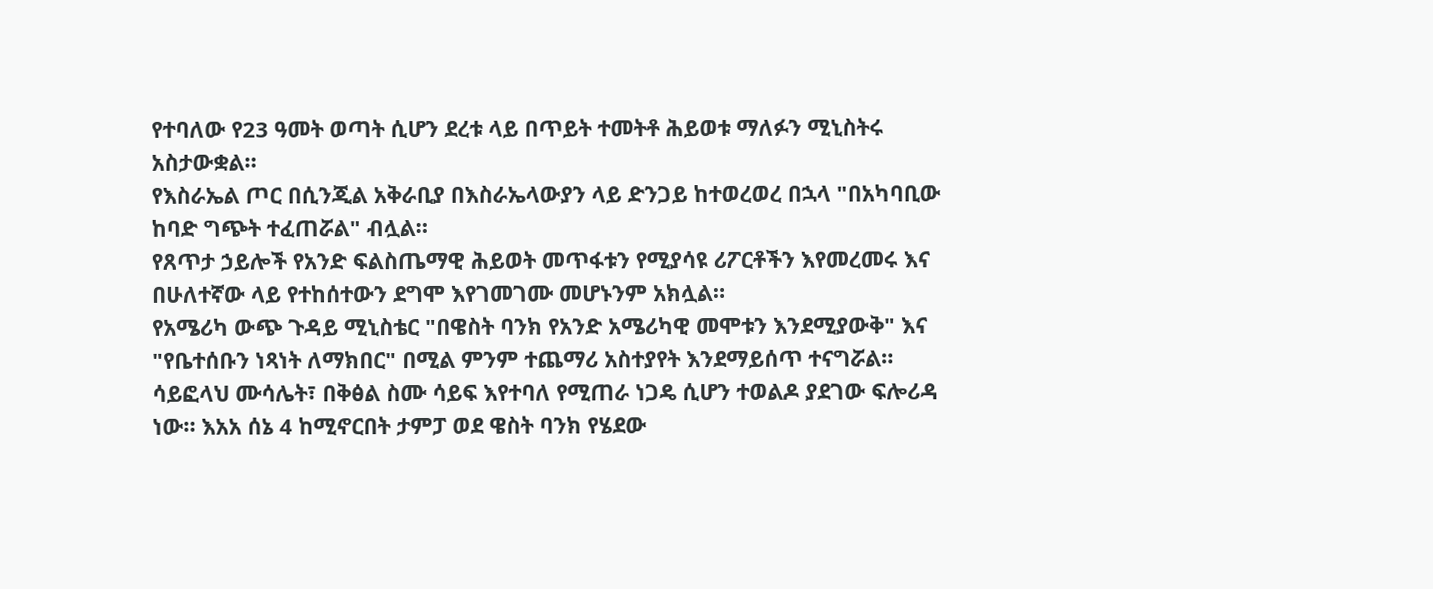የተባለው የ23 ዓመት ወጣት ሲሆን ደረቱ ላይ በጥይት ተመትቶ ሕይወቱ ማለፉን ሚኒስትሩ አስታውቋል።
የእስራኤል ጦር በሲንጂል አቅራቢያ በእስራኤላውያን ላይ ድንጋይ ከተወረወረ በኋላ "በአካባቢው ከባድ ግጭት ተፈጠሯል" ብሏል።
የጸጥታ ኃይሎች የአንድ ፍልስጤማዊ ሕይወት መጥፋቱን የሚያሳዩ ሪፖርቶችን እየመረመሩ እና በሁለተኛው ላይ የተከሰተውን ደግሞ እየገመገሙ መሆኑንም አክሏል።
የአሜሪካ ውጭ ጉዳይ ሚኒስቴር "በዌስት ባንክ የአንድ አሜሪካዊ መሞቱን እንደሚያውቅ" እና "የቤተሰቡን ነጻነት ለማክበር" በሚል ምንም ተጨማሪ አስተያየት እንደማይሰጥ ተናግሯል።
ሳይፎላህ ሙሳሌት፣ በቅፅል ስሙ ሳይፍ እየተባለ የሚጠራ ነጋዴ ሲሆን ተወልዶ ያደገው ፍሎሪዳ ነው። እአአ ሰኔ 4 ከሚኖርበት ታምፓ ወደ ዌስት ባንክ የሄደው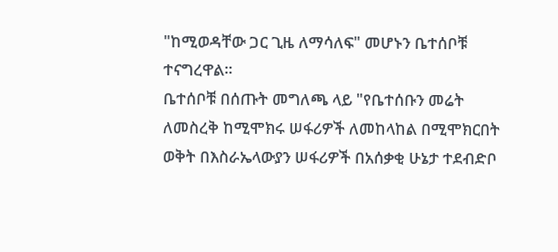"ከሚወዳቸው ጋር ጊዜ ለማሳለፍ" መሆኑን ቤተሰቦቹ ተናግረዋል።
ቤተሰቦቹ በሰጡት መግለጫ ላይ "የቤተሰቡን መሬት ለመስረቅ ከሚሞክሩ ሠፋሪዎች ለመከላከል በሚሞክርበት ወቅት በእስራኤላውያን ሠፋሪዎች በአሰቃቂ ሁኔታ ተደብድቦ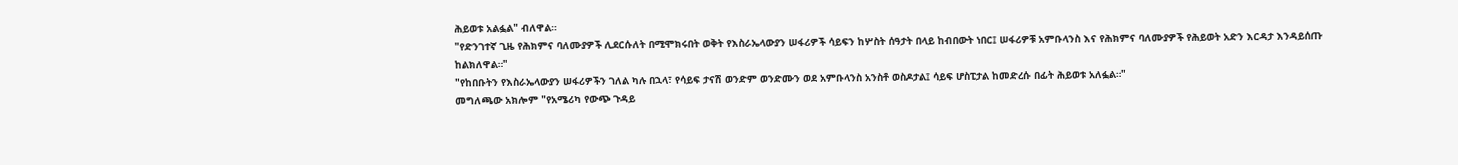ሕይወቱ አልፏል" ብለዋል።
"የድንገተኛ ጊዜ የሕክምና ባለሙያዎች ሊደርሱለት በሚሞክሩበት ወቅት የእስራኤላውያን ሠፋሪዎች ሳይፍን ከሦስት ሰዓታት በላይ ከብበውት ነበር፤ ሠፋሪዎቹ አምቡላንስ እና የሕክምና ባለሙያዎች የሕይወት አድን እርዳታ እንዳይሰጡ ከልክለዋል።"
"የከበቡትን የእስራኤላውያን ሠፋሪዎችን ገለል ካሉ በኋላ፣ የሳይፍ ታናሽ ወንድም ወንድሙን ወደ አምቡላንስ አንስቶ ወስዶታል፤ ሳይፍ ሆስፒታል ከመድረሱ በፊት ሕይወቱ አለፏል።"
መግለጫው አክሎም "የአሜሪካ የውጭ ጉዳይ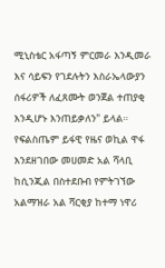ሚኒስቴር አፋጣኝ ምርመራ እንዲመራ እና ሳይፍን የገደሉትን እስራኤላውያን ሰፋሪዎች ለፈጸሙት ወንጀል ተጠያቂ እንዲሆኑ እንጠይቃለን" ይላል።
የፍልስጤም ይፋዊ የዜና ወኪል ዋፋ እንደዘገበው መሀመድ አል ሻላቢ ከሲንጂል በስተደቡብ የምትገኘው አልማዝራ አል ሻርቂያ ከተማ ነዋሪ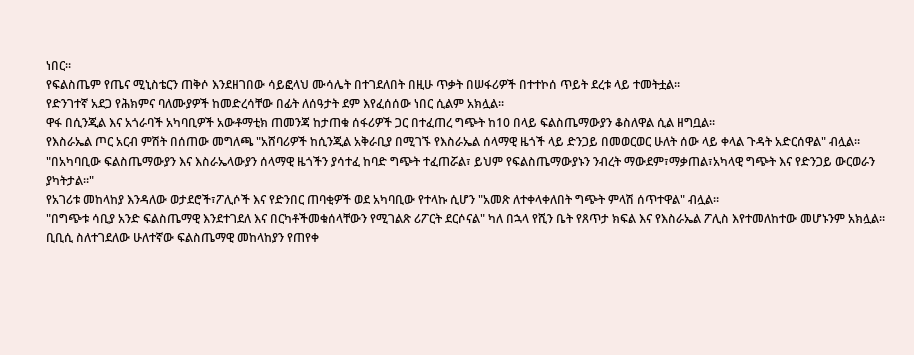ነበር።
የፍልስጤም የጤና ሚኒስቴርን ጠቅሶ እንደዘገበው ሳይፎላህ ሙሳሌት በተገደለበት በዚሁ ጥቃት በሠፋሪዎች በተተኮሰ ጥይት ደረቱ ላይ ተመትቷል።
የድንገተኛ አደጋ የሕክምና ባለሙያዎች ከመድረሳቸው በፊት ለሰዓታት ደም እየፈሰሰው ነበር ሲልም አክሏል።
ዋፋ በሲንጂል እና አጎራባች አካባቢዎች አውቶማቲክ ጠመንጃ ከታጠቁ ሰፋሪዎች ጋር በተፈጠረ ግጭት ከ10 በላይ ፍልስጤማውያን ቆስለዋል ሲል ዘግቧል።
የእስራኤል ጦር አርብ ምሽት በሰጠው መግለጫ "አሸባሪዎች ከሲንጂል አቅራቢያ በሚገኙ የእስራኤል ሰላማዊ ዜጎች ላይ ድንጋይ በመወርወር ሁለት ሰው ላይ ቀላል ጉዳት አድርሰዋል" ብሏል።
"በአካባቢው ፍልስጤማውያን እና እስራኤላውያን ሰላማዊ ዜጎችን ያሳተፈ ከባድ ግጭት ተፈጠሯል፣ ይህም የፍልስጤማውያኑን ንብረት ማውደም፣ማቃጠል፣አካላዊ ግጭት እና የድንጋይ ውርወራን ያካትታል።"
የአገሪቱ መከላከያ እንዳለው ወታደሮች፣ፖሊሶች እና የድንበር ጠባቂዎች ወደ አካባቢው የተላኩ ሲሆን "አመጽ ለተቀላቀለበት ግጭት ምላሽ ሰጥተዋል" ብሏል።
"በግጭቱ ሳቢያ አንድ ፍልስጤማዊ እንደተገደለ እና በርካቶችመቁሰላቸውን የሚገልጽ ሪፖርት ደርሶናል" ካለ በኋላ የሺን ቤት የጸጥታ ክፍል እና የእስራኤል ፖሊስ እየተመለከተው መሆኑንም አክሏል።
ቢቢሲ ስለተገደለው ሁለተኛው ፍልስጤማዊ መከላከያን የጠየቀ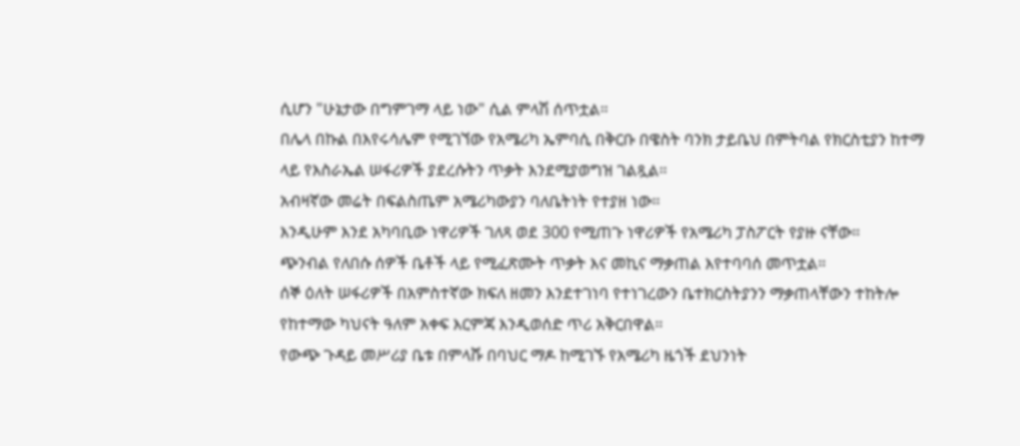ሲሆን "ሁኔታው በግምገማ ላይ ነው" ሲል ምላሽ ሰጥቷል።
በሌላ በኩል በእየሩሳሌም የሚገኘው የአሜሪካ ኤምባሲ በቅርቡ በዌስት ባንክ ታይቤህ በምትባል የክርስቲያን ከተማ ላይ የእስራኤል ሠፋሪዎች ያደረሱትን ጥቃት እንደሚያወግዝ ገልጿል።
አብዛኛው መሬት በፍልስጤም አሜሪካውያን ባለቤትነት የተያዘ ነው።
እንዲሁም እንደ አካባቢው ነዋሪዎች ገለጻ ወደ 300 የሚጠጉ ነዋሪዎች የአሜሪካ ፓስፖርት የያዙ ናቸው።
ጭንብል የለበሱ ሰዎች ቤቶች ላይ የሚፈጽሙት ጥቃት እና መኪና ማቃጠል እየተባባሰ መጥቷል።
ሰኞ ዕለት ሠፋሪዎች በአምስተኛው ክፍለ ዘመን እንደተገነባ የተነገረውን ቤተክርስትያንን ማቃጠላቸውን ተከትሎ የከተማው ካህናት ዓለም አቀፍ እርምጃ እንዲወሰድ ጥሪ አቅርበዋል።
የውጭ ጉዳይ መሥሪያ ቤቱ በምላሹ በባህር ማዶ ከሚገኙ የአሜሪካ ዜጎች ደህንነት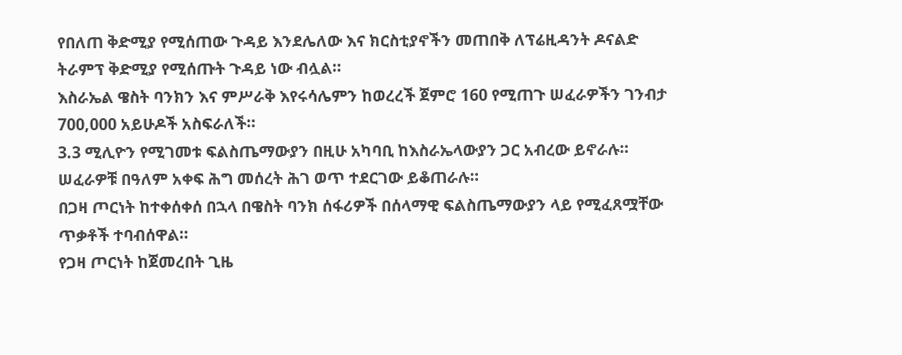የበለጠ ቅድሚያ የሚሰጠው ጉዳይ እንደሌለው እና ክርስቲያኖችን መጠበቅ ለፕሬዚዳንት ዶናልድ ትራምፕ ቅድሚያ የሚሰጡት ጉዳይ ነው ብሏል።
እስራኤል ዌስት ባንክን እና ምሥራቅ እየሩሳሌምን ከወረረች ጀምሮ 160 የሚጠጉ ሠፈራዎችን ገንብታ 700,000 አይሁዶች አስፍራለች።
3.3 ሚሊዮን የሚገመቱ ፍልስጤማውያን በዚሁ አካባቢ ከእስራኤላውያን ጋር አብረው ይኖራሉ።
ሠፈራዎቹ በዓለም አቀፍ ሕግ መሰረት ሕገ ወጥ ተደርገው ይቆጠራሉ።
በጋዛ ጦርነት ከተቀሰቀሰ በኋላ በዌስት ባንክ ሰፋሪዎች በሰላማዊ ፍልስጤማውያን ላይ የሚፈጸሟቸው ጥቃቶች ተባብሰዋል።
የጋዛ ጦርነት ከጀመረበት ጊዜ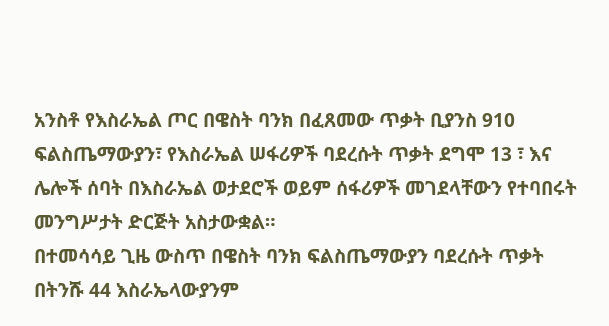አንስቶ የእስራኤል ጦር በዌስት ባንክ በፈጸመው ጥቃት ቢያንስ 910 ፍልስጤማውያን፣ የእስራኤል ሠፋሪዎች ባደረሱት ጥቃት ደግሞ 13 ፣ እና ሌሎች ሰባት በእስራኤል ወታደሮች ወይም ሰፋሪዎች መገደላቸውን የተባበሩት መንግሥታት ድርጅት አስታውቋል።
በተመሳሳይ ጊዜ ውስጥ በዌስት ባንክ ፍልስጤማውያን ባደረሱት ጥቃት በትንሹ 44 እስራኤላውያንም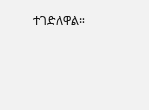ተገድለዋል።